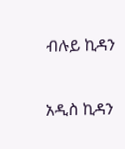ብሉይ ኪዳን

አዲስ ኪዳን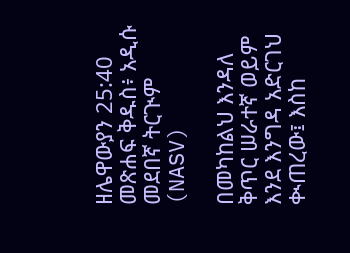ዘሌዋውያን 25:40 መጽሐፍ ቅዱስ፥ አዲሱ መደበኛ ትርጒም (NASV)

በመካከልህ እንዳለ ቅጥር ሠራተኛ ወይም እንደ እንግዳ አድርገህ ቊጠረው፤ እስከ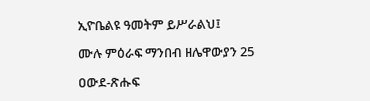ኢዮቤልዩ ዓመትም ይሥራልህ፤

ሙሉ ምዕራፍ ማንበብ ዘሌዋውያን 25

ዐውደ-ጽሑፍ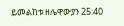ይመልከቱ ዘሌዋውያን 25:40